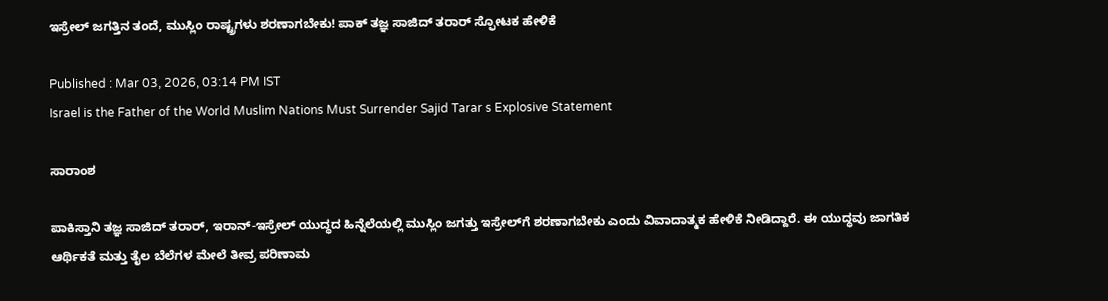ಇಸ್ರೇಲ್ ಜಗತ್ತಿನ ತಂದೆ, ಮುಸ್ಲಿಂ ರಾಷ್ಟ್ರಗಳು ಶರಣಾಗಬೇಕು! ಪಾಕ್ ತಜ್ಞ ಸಾಜಿದ್ ತರಾರ್ ಸ್ಫೋಟಕ ಹೇಳಿಕೆ

Published : Mar 03, 2026, 03:14 PM IST
Israel is the Father of the World Muslim Nations Must Surrender Sajid Tarar s Explosive Statement

ಸಾರಾಂಶ

ಪಾಕಿಸ್ತಾನಿ ತಜ್ಞ ಸಾಜಿದ್ ತರಾರ್, ಇರಾನ್-ಇಸ್ರೇಲ್ ಯುದ್ಧದ ಹಿನ್ನೆಲೆಯಲ್ಲಿ ಮುಸ್ಲಿಂ ಜಗತ್ತು ಇಸ್ರೇಲ್‌ಗೆ ಶರಣಾಗಬೇಕು ಎಂದು ವಿವಾದಾತ್ಮಕ ಹೇಳಿಕೆ ನೀಡಿದ್ದಾರೆ. ಈ ಯುದ್ಧವು ಜಾಗತಿಕ ಆರ್ಥಿಕತೆ ಮತ್ತು ತೈಲ ಬೆಲೆಗಳ ಮೇಲೆ ತೀವ್ರ ಪರಿಣಾಮ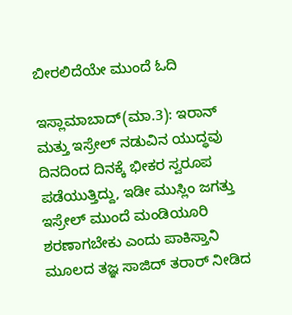ಬೀರಲಿದೆಯೇ ಮುಂದೆ ಓದಿ

ಇಸ್ಲಾಮಾಬಾದ್(ಮಾ.3): ಇರಾನ್ ಮತ್ತು ಇಸ್ರೇಲ್ ನಡುವಿನ ಯುದ್ಧವು ದಿನದಿಂದ ದಿನಕ್ಕೆ ಭೀಕರ ಸ್ವರೂಪ ಪಡೆಯುತ್ತಿದ್ದು, ಇಡೀ ಮುಸ್ಲಿಂ ಜಗತ್ತು ಇಸ್ರೇಲ್ ಮುಂದೆ ಮಂಡಿಯೂರಿ ಶರಣಾಗಬೇಕು ಎಂದು ಪಾಕಿಸ್ತಾನಿ ಮೂಲದ ತಜ್ಞ ಸಾಜಿದ್ ತರಾರ್ ನೀಡಿದ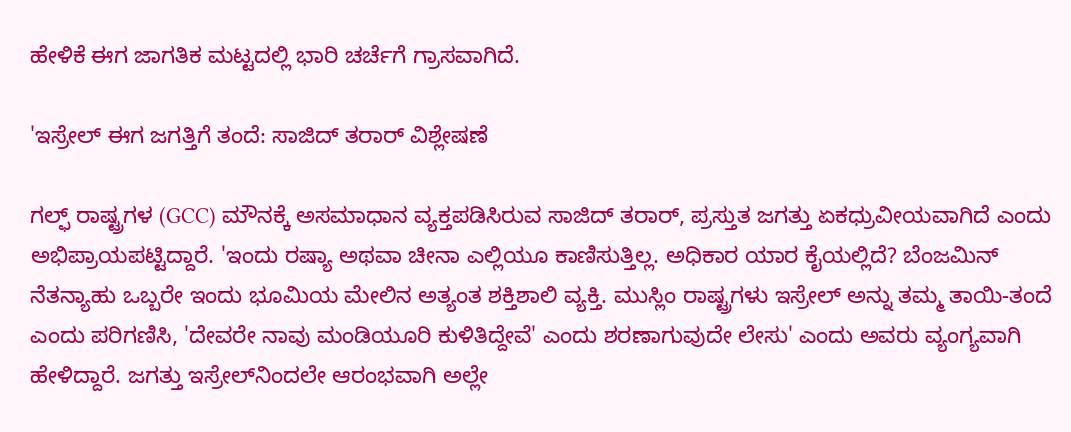ಹೇಳಿಕೆ ಈಗ ಜಾಗತಿಕ ಮಟ್ಟದಲ್ಲಿ ಭಾರಿ ಚರ್ಚೆಗೆ ಗ್ರಾಸವಾಗಿದೆ.

'ಇಸ್ರೇಲ್ ಈಗ ಜಗತ್ತಿಗೆ ತಂದೆ: ಸಾಜಿದ್ ತರಾರ್ ವಿಶ್ಲೇಷಣೆ

ಗಲ್ಫ್ ರಾಷ್ಟ್ರಗಳ (GCC) ಮೌನಕ್ಕೆ ಅಸಮಾಧಾನ ವ್ಯಕ್ತಪಡಿಸಿರುವ ಸಾಜಿದ್ ತರಾರ್, ಪ್ರಸ್ತುತ ಜಗತ್ತು ಏಕಧ್ರುವೀಯವಾಗಿದೆ ಎಂದು ಅಭಿಪ್ರಾಯಪಟ್ಟಿದ್ದಾರೆ. 'ಇಂದು ರಷ್ಯಾ ಅಥವಾ ಚೀನಾ ಎಲ್ಲಿಯೂ ಕಾಣಿಸುತ್ತಿಲ್ಲ. ಅಧಿಕಾರ ಯಾರ ಕೈಯಲ್ಲಿದೆ? ಬೆಂಜಮಿನ್ ನೆತನ್ಯಾಹು ಒಬ್ಬರೇ ಇಂದು ಭೂಮಿಯ ಮೇಲಿನ ಅತ್ಯಂತ ಶಕ್ತಿಶಾಲಿ ವ್ಯಕ್ತಿ. ಮುಸ್ಲಿಂ ರಾಷ್ಟ್ರಗಳು ಇಸ್ರೇಲ್ ಅನ್ನು ತಮ್ಮ ತಾಯಿ-ತಂದೆ ಎಂದು ಪರಿಗಣಿಸಿ, 'ದೇವರೇ ನಾವು ಮಂಡಿಯೂರಿ ಕುಳಿತಿದ್ದೇವೆ' ಎಂದು ಶರಣಾಗುವುದೇ ಲೇಸು' ಎಂದು ಅವರು ವ್ಯಂಗ್ಯವಾಗಿ ಹೇಳಿದ್ದಾರೆ. ಜಗತ್ತು ಇಸ್ರೇಲ್‌ನಿಂದಲೇ ಆರಂಭವಾಗಿ ಅಲ್ಲೇ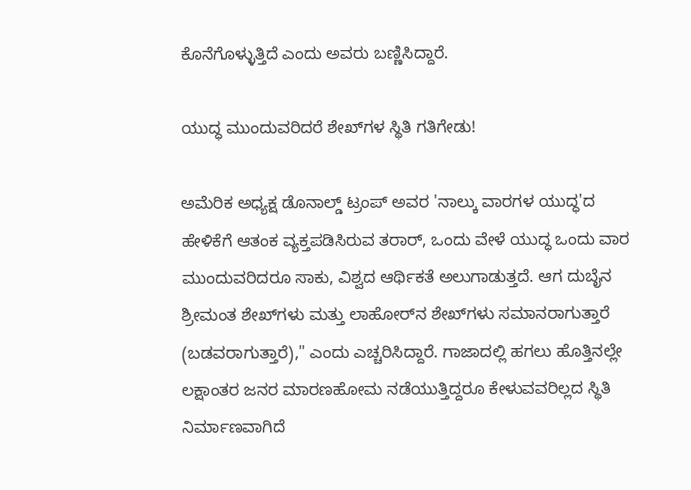ಕೊನೆಗೊಳ್ಳುತ್ತಿದೆ ಎಂದು ಅವರು ಬಣ್ಣಿಸಿದ್ದಾರೆ.

ಯುದ್ಧ ಮುಂದುವರಿದರೆ ಶೇಖ್‌ಗಳ ಸ್ಥಿತಿ ಗತಿಗೇಡು!

ಅಮೆರಿಕ ಅಧ್ಯಕ್ಷ ಡೊನಾಲ್ಡ್ ಟ್ರಂಪ್ ಅವರ 'ನಾಲ್ಕು ವಾರಗಳ ಯುದ್ಧ'ದ ಹೇಳಿಕೆಗೆ ಆತಂಕ ವ್ಯಕ್ತಪಡಿಸಿರುವ ತರಾರ್, ಒಂದು ವೇಳೆ ಯುದ್ಧ ಒಂದು ವಾರ ಮುಂದುವರಿದರೂ ಸಾಕು, ವಿಶ್ವದ ಆರ್ಥಿಕತೆ ಅಲುಗಾಡುತ್ತದೆ. ಆಗ ದುಬೈನ ಶ್ರೀಮಂತ ಶೇಖ್‌ಗಳು ಮತ್ತು ಲಾಹೋರ್‌ನ ಶೇಖ್‌ಗಳು ಸಮಾನರಾಗುತ್ತಾರೆ (ಬಡವರಾಗುತ್ತಾರೆ)," ಎಂದು ಎಚ್ಚರಿಸಿದ್ದಾರೆ. ಗಾಜಾದಲ್ಲಿ ಹಗಲು ಹೊತ್ತಿನಲ್ಲೇ ಲಕ್ಷಾಂತರ ಜನರ ಮಾರಣಹೋಮ ನಡೆಯುತ್ತಿದ್ದರೂ ಕೇಳುವವರಿಲ್ಲದ ಸ್ಥಿತಿ ನಿರ್ಮಾಣವಾಗಿದೆ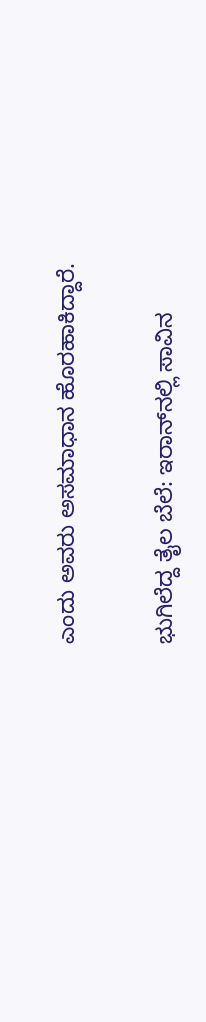ಎಂದು ಅವರು ಅಸಮಾಧಾನ ಹೊರಹಾಕಿದ್ದಾರೆ.

ಭುಗಿಲೆದ್ದ ತೈಲ ಬೆಲೆ: ಇರಾನ್‌ನಲ್ಲಿ ಸಾವಿನ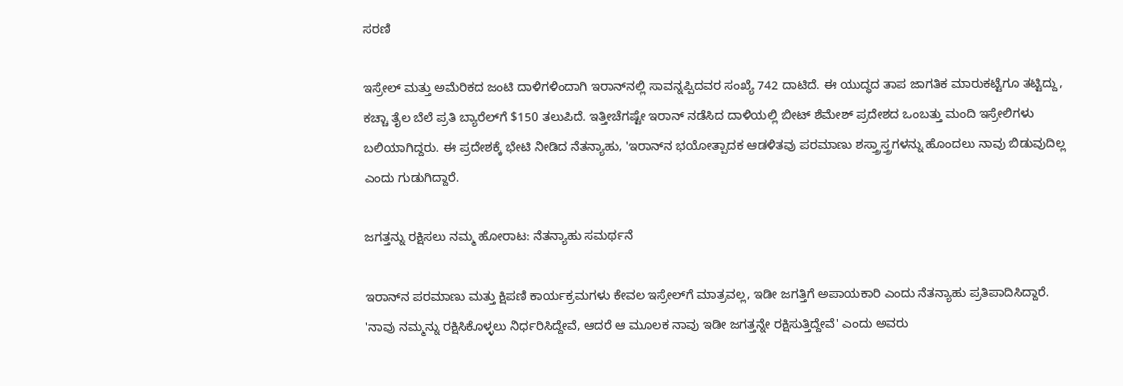ಸರಣಿ

ಇಸ್ರೇಲ್ ಮತ್ತು ಅಮೆರಿಕದ ಜಂಟಿ ದಾಳಿಗಳಿಂದಾಗಿ ಇರಾನ್‌ನಲ್ಲಿ ಸಾವನ್ನಪ್ಪಿದವರ ಸಂಖ್ಯೆ 742 ದಾಟಿದೆ. ಈ ಯುದ್ಧದ ತಾಪ ಜಾಗತಿಕ ಮಾರುಕಟ್ಟೆಗೂ ತಟ್ಟಿದ್ದು, ಕಚ್ಚಾ ತೈಲ ಬೆಲೆ ಪ್ರತಿ ಬ್ಯಾರೆಲ್‌ಗೆ $150 ತಲುಪಿದೆ. ಇತ್ತೀಚೆಗಷ್ಟೇ ಇರಾನ್ ನಡೆಸಿದ ದಾಳಿಯಲ್ಲಿ ಬೀಟ್ ಶೆಮೇಶ್ ಪ್ರದೇಶದ ಒಂಬತ್ತು ಮಂದಿ ಇಸ್ರೇಲಿಗಳು ಬಲಿಯಾಗಿದ್ದರು. ಈ ಪ್ರದೇಶಕ್ಕೆ ಭೇಟಿ ನೀಡಿದ ನೆತನ್ಯಾಹು, 'ಇರಾನ್‌ನ ಭಯೋತ್ಪಾದಕ ಆಡಳಿತವು ಪರಮಾಣು ಶಸ್ತ್ರಾಸ್ತ್ರಗಳನ್ನು ಹೊಂದಲು ನಾವು ಬಿಡುವುದಿಲ್ಲ ಎಂದು ಗುಡುಗಿದ್ದಾರೆ.

ಜಗತ್ತನ್ನು ರಕ್ಷಿಸಲು ನಮ್ಮ ಹೋರಾಟ: ನೆತನ್ಯಾಹು ಸಮರ್ಥನೆ

ಇರಾನ್‌ನ ಪರಮಾಣು ಮತ್ತು ಕ್ಷಿಪಣಿ ಕಾರ್ಯಕ್ರಮಗಳು ಕೇವಲ ಇಸ್ರೇಲ್‌ಗೆ ಮಾತ್ರವಲ್ಲ, ಇಡೀ ಜಗತ್ತಿಗೆ ಅಪಾಯಕಾರಿ ಎಂದು ನೆತನ್ಯಾಹು ಪ್ರತಿಪಾದಿಸಿದ್ದಾರೆ. 'ನಾವು ನಮ್ಮನ್ನು ರಕ್ಷಿಸಿಕೊಳ್ಳಲು ನಿರ್ಧರಿಸಿದ್ದೇವೆ, ಆದರೆ ಆ ಮೂಲಕ ನಾವು ಇಡೀ ಜಗತ್ತನ್ನೇ ರಕ್ಷಿಸುತ್ತಿದ್ದೇವೆ' ಎಂದು ಅವರು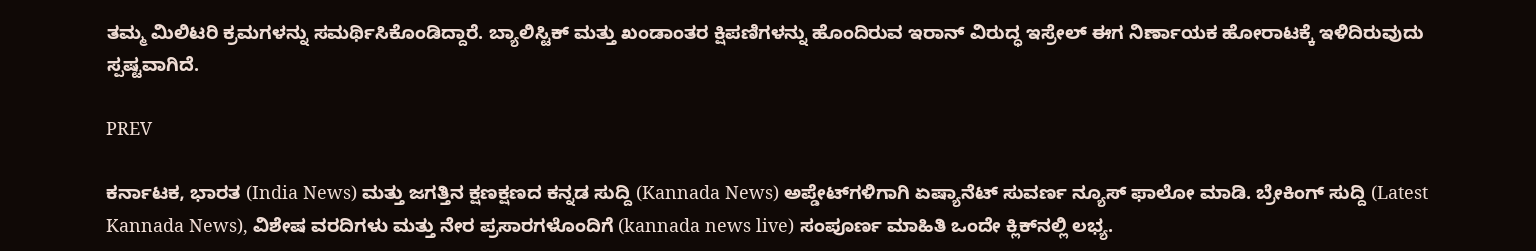ತಮ್ಮ ಮಿಲಿಟರಿ ಕ್ರಮಗಳನ್ನು ಸಮರ್ಥಿಸಿಕೊಂಡಿದ್ದಾರೆ. ಬ್ಯಾಲಿಸ್ಟಿಕ್ ಮತ್ತು ಖಂಡಾಂತರ ಕ್ಷಿಪಣಿಗಳನ್ನು ಹೊಂದಿರುವ ಇರಾನ್ ವಿರುದ್ಧ ಇಸ್ರೇಲ್ ಈಗ ನಿರ್ಣಾಯಕ ಹೋರಾಟಕ್ಕೆ ಇಳಿದಿರುವುದು ಸ್ಪಷ್ಟವಾಗಿದೆ.

PREV

ಕರ್ನಾಟಕ, ಭಾರತ (India News) ಮತ್ತು ಜಗತ್ತಿನ ಕ್ಷಣಕ್ಷಣದ ಕನ್ನಡ ಸುದ್ದಿ (Kannada News) ಅಪ್ಡೇಟ್‌ಗಳಿಗಾಗಿ ಏಷ್ಯಾನೆಟ್ ಸುವರ್ಣ ನ್ಯೂಸ್‌ ಫಾಲೋ ಮಾಡಿ. ಬ್ರೇಕಿಂಗ್ ಸುದ್ದಿ (Latest Kannada News), ವಿಶೇಷ ವರದಿಗಳು ಮತ್ತು ನೇರ ಪ್ರಸಾರಗಳೊಂದಿಗೆ (kannada news live) ಸಂಪೂರ್ಣ ಮಾಹಿತಿ ಒಂದೇ ಕ್ಲಿಕ್‌ನಲ್ಲಿ ಲಭ್ಯ.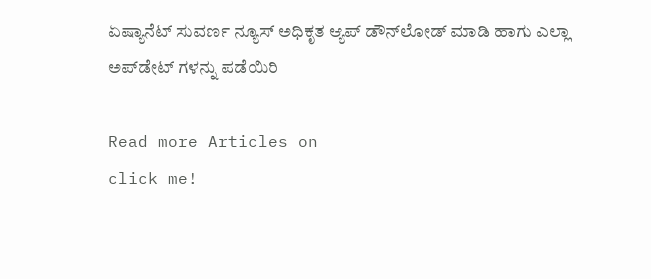ಏಷ್ಯಾನೆಟ್ ಸುವರ್ಣ ನ್ಯೂಸ್ ಅಧಿಕೃತ ಆ್ಯಪ್ ಡೌನ್‌ಲೋಡ್ ಮಾಡಿ ಹಾಗು ಎಲ್ಲಾ ಅಪ್‌ಡೇಟ್ ಗಳನ್ನು ಪಡೆಯಿರಿ

Read more Articles on
click me!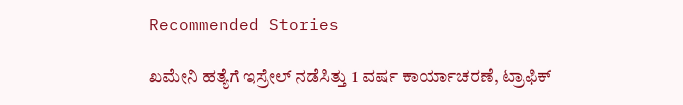Recommended Stories

ಖಮೇನಿ ಹತ್ಯೆಗೆ ಇಸ್ರೇಲ್ ನಡೆಸಿತ್ತು 1 ವರ್ಷ ಕಾರ್ಯಾಚರಣೆ, ಟ್ರಾಫಿಕ್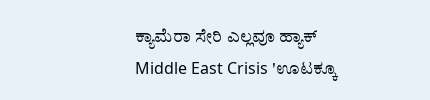ಕ್ಯಾಮೆರಾ ಸೇರಿ ಎಲ್ಲವೂ ಹ್ಯಾಕ್
Middle East Crisis 'ಊಟಕ್ಕೂ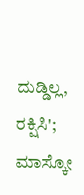ದುಡ್ಡಿಲ್ಲ, ರಕ್ಷಿಸಿ'; ಮಾಸ್ಕೋ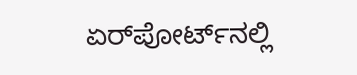ಏರ್‌ಪೋರ್ಟ್‌ನಲ್ಲಿ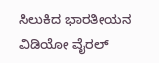ಸಿಲುಕಿದ ಭಾರತೀಯನ ವಿಡಿಯೋ ವೈರಲ್